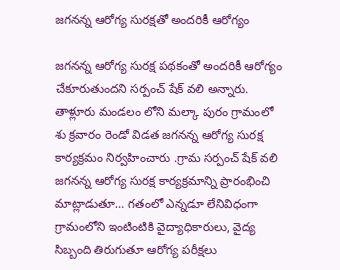జగనన్న ఆరోగ్య సురక్షతో అందరికీ ఆరోగ్యం

జగనన్న ఆరోగ్య సురక్ష పథకంతో అందరికీ ఆరోగ్యం చేకూరుతుందని సర్పంచ్ షేక్ వలి అన్నారు. తాళ్లూరు మండలం లోని మల్కా పురం గ్రామంలో శు క్రవారం రెండో విడత జగనన్న ఆరోగ్య సురక్ష కార్యక్రమం నిర్వహించారు .గ్రామ సర్పంచ్ షేక్ వలి జగనన్న ఆరోగ్య సురక్ష కార్యక్రమాన్ని ప్రారంభించి మాట్లాడుతూ… గతంలో ఎన్నడూ లేనివిధంగా గ్రామంలోని ఇంటింటికి వైద్యాధికారులు, వైద్య సిబ్బంది తిరుగుతూ ఆరోగ్య పరీక్షలు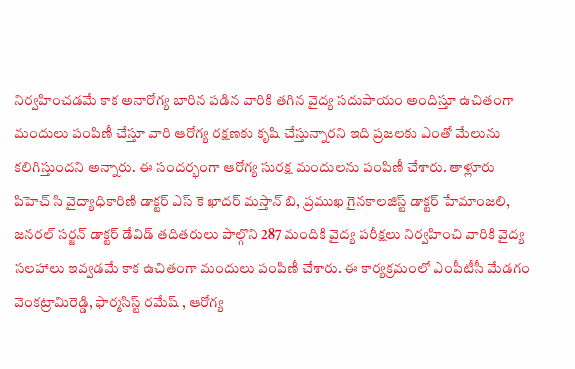నిర్వహించడమే కాక అనారోగ్య బారిన పడిన వారికి తగిన వైద్య సదుపాయం అందిస్తూ ఉచితంగా మందులు పంపిణీ చేస్తూ వారి ఆరోగ్య రక్షణకు కృషి చేస్తున్నారని ఇది ప్రజలకు ఎంతో మేలును కలిగిస్తుందని అన్నారు. ఈ సందర్భంగా ఆరోగ్య సురక్ష మందులను పంపిణీ చేశారు. తాళ్లూరు పిహెచ్ సి వైద్యాధికారిణి డాక్టర్ ఎస్ కె ఖాదర్ మస్తాన్ బి, ప్రముఖ గైనకాలజిస్ట్ డాక్టర్ హేమాంజలి, జనరల్ సర్జన్ డాక్టర్ డేవిడ్ తదితరులు పాల్గొని 287 మందికి వైద్య పరీక్షలు నిర్వహించి వారికి వైద్య సలహాలు ఇవ్వడమే కాక ఉచితంగా మందులు పంపిణీ చేశారు. ఈ కార్యక్రమంలో ఎంపీటీసీ మేడగం వెంకట్రామిరెడ్డి, ఫార్మసిస్ట్ రమేష్ , ఆరోగ్య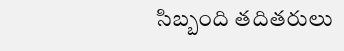సిబ్బంది తదితరులు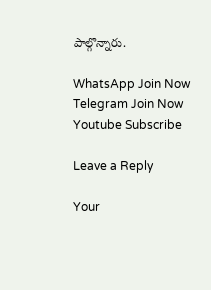పాల్గొన్నారు.

WhatsApp Join Now
Telegram Join Now
Youtube Subscribe

Leave a Reply

Your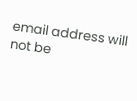email address will not be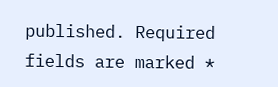published. Required fields are marked *